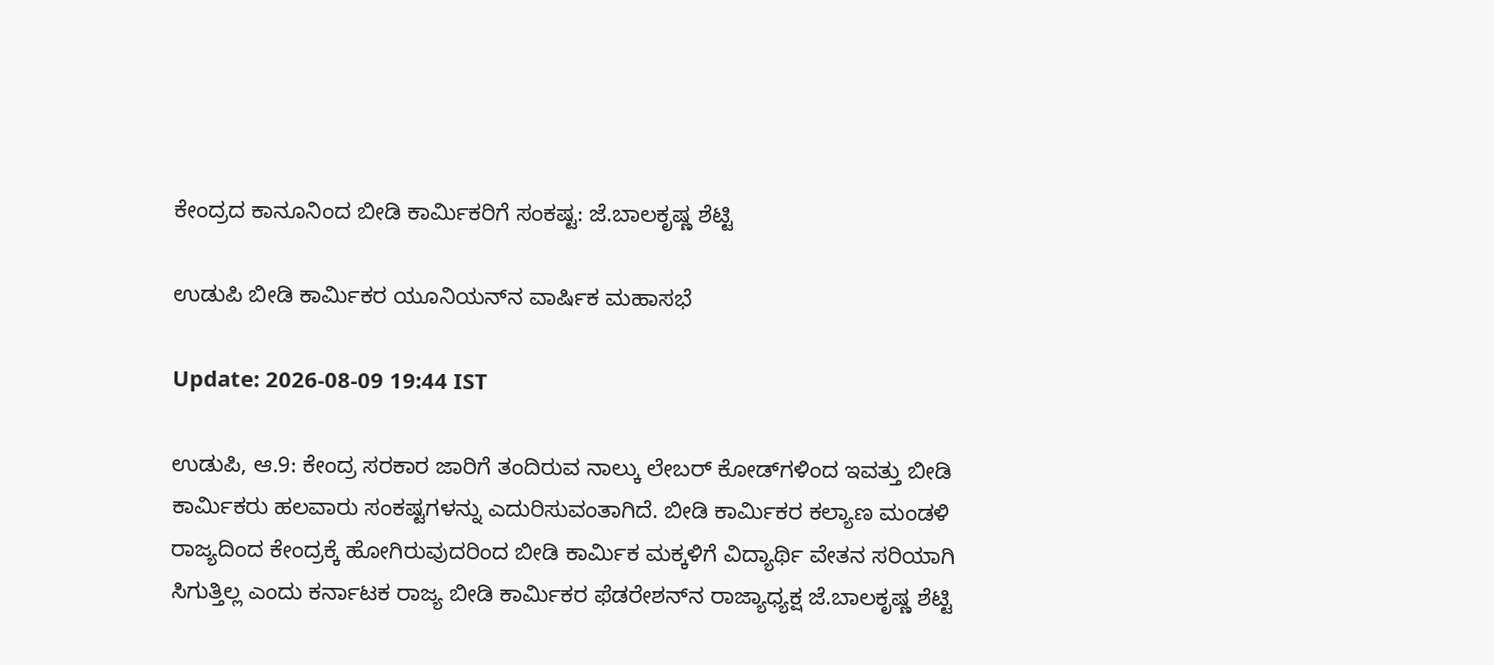ಕೇಂದ್ರದ ಕಾನೂನಿಂದ ಬೀಡಿ ಕಾರ್ಮಿಕರಿಗೆ ಸಂಕಷ್ಟ: ಜೆ.ಬಾಲಕೃಷ್ಣ ಶೆಟ್ಟಿ

ಉಡುಪಿ ಬೀಡಿ ಕಾರ್ಮಿಕರ ಯೂನಿಯನ್‌ನ ವಾರ್ಷಿಕ ಮಹಾಸಭೆ

Update: 2026-08-09 19:44 IST

ಉಡುಪಿ, ಆ.9: ಕೇಂದ್ರ ಸರಕಾರ ಜಾರಿಗೆ ತಂದಿರುವ ನಾಲ್ಕು ಲೇಬರ್ ಕೋಡ್‌ಗಳಿಂದ ಇವತ್ತು ಬೀಡಿ ಕಾರ್ಮಿಕರು ಹಲವಾರು ಸಂಕಷ್ಟಗಳನ್ನು ಎದುರಿಸುವಂತಾಗಿದೆ. ಬೀಡಿ ಕಾರ್ಮಿಕರ ಕಲ್ಯಾಣ ಮಂಡಳಿ ರಾಜ್ಯದಿಂದ ಕೇಂದ್ರಕ್ಕೆ ಹೋಗಿರುವುದರಿಂದ ಬೀಡಿ ಕಾರ್ಮಿಕ ಮಕ್ಕಳಿಗೆ ವಿದ್ಯಾರ್ಥಿ ವೇತನ ಸರಿಯಾಗಿ ಸಿಗುತ್ತಿಲ್ಲ ಎಂದು ಕರ್ನಾಟಕ ರಾಜ್ಯ ಬೀಡಿ ಕಾರ್ಮಿಕರ ಫೆಡರೇಶನ್‌ನ ರಾಜ್ಯಾಧ್ಯಕ್ಷ ಜೆ.ಬಾಲಕೃಷ್ಣ ಶೆಟ್ಟಿ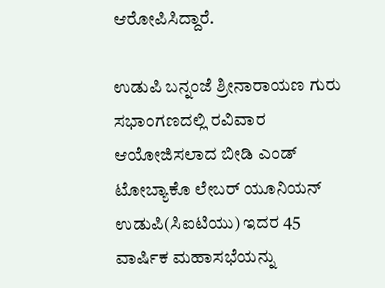ಆರೋಪಿಸಿದ್ದಾರೆ.

ಉಡುಪಿ ಬನ್ನಂಜೆ ಶ್ರೀನಾರಾಯಣ ಗುರು ಸಭಾಂಗಣದಲ್ಲಿ ರವಿವಾರ ಆಯೋಜಿಸಲಾದ ಬೀಡಿ ಎಂಡ್ ಟೋಬ್ಯಾಕೊ ಲೇಬರ್ ಯೂನಿಯನ್ ಉಡುಪಿ(ಸಿಐಟಿಯು) ಇದರ 45 ವಾರ್ಷಿಕ ಮಹಾಸಭೆಯನ್ನು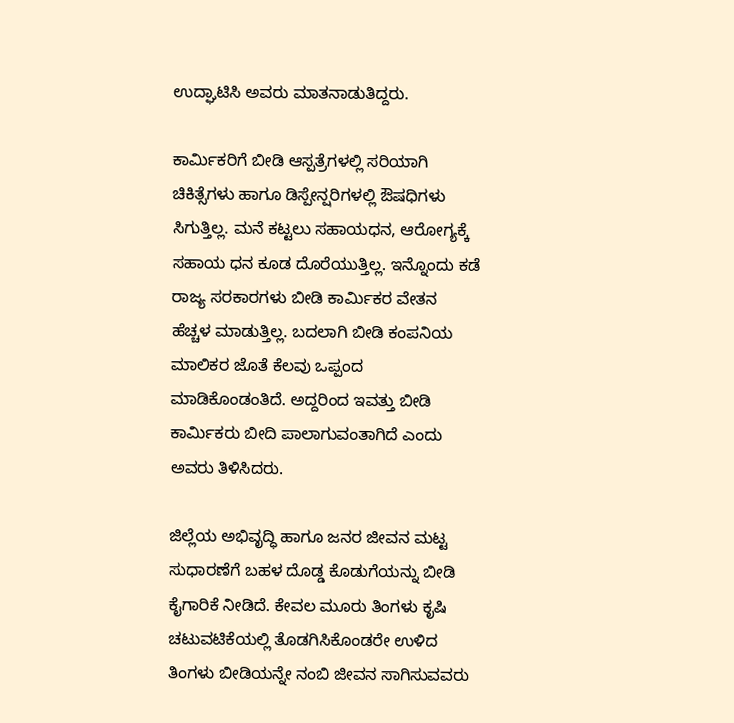ಉದ್ಘಾಟಿಸಿ ಅವರು ಮಾತನಾಡುತಿದ್ದರು.

ಕಾರ್ಮಿಕರಿಗೆ ಬೀಡಿ ಆಸ್ಪತ್ರೆಗಳಲ್ಲಿ ಸರಿಯಾಗಿ ಚಿಕಿತ್ಸೆಗಳು ಹಾಗೂ ಡಿಸ್ಪೇನ್ಷರಿಗಳಲ್ಲಿ ಔಷಧಿಗಳು ಸಿಗುತ್ತಿಲ್ಲ. ಮನೆ ಕಟ್ಟಲು ಸಹಾಯಧನ, ಆರೋಗ್ಯಕ್ಕೆ ಸಹಾಯ ಧನ ಕೂಡ ದೊರೆಯುತ್ತಿಲ್ಲ. ಇನ್ನೊಂದು ಕಡೆ ರಾಜ್ಯ ಸರಕಾರಗಳು ಬೀಡಿ ಕಾರ್ಮಿಕರ ವೇತನ ಹೆಚ್ಚಳ ಮಾಡುತ್ತಿಲ್ಲ. ಬದಲಾಗಿ ಬೀಡಿ ಕಂಪನಿಯ ಮಾಲಿಕರ ಜೊತೆ ಕೆಲವು ಒಪ್ಪಂದ ಮಾಡಿಕೊಂಡಂತಿದೆ. ಅದ್ದರಿಂದ ಇವತ್ತು ಬೀಡಿ ಕಾರ್ಮಿಕರು ಬೀದಿ ಪಾಲಾಗುವಂತಾಗಿದೆ ಎಂದು ಅವರು ತಿಳಿಸಿದರು.

ಜಿಲ್ಲೆಯ ಅಭಿವೃದ್ಧಿ ಹಾಗೂ ಜನರ ಜೀವನ ಮಟ್ಟ ಸುಧಾರಣೆಗೆ ಬಹಳ ದೊಡ್ಡ ಕೊಡುಗೆಯನ್ನು ಬೀಡಿ ಕೈಗಾರಿಕೆ ನೀಡಿದೆ. ಕೇವಲ ಮೂರು ತಿಂಗಳು ಕೃಷಿ ಚಟುವಟಿಕೆಯಲ್ಲಿ ತೊಡಗಿಸಿಕೊಂಡರೇ ಉಳಿದ ತಿಂಗಳು ಬೀಡಿಯನ್ನೇ ನಂಬಿ ಜೀವನ ಸಾಗಿಸುವವರು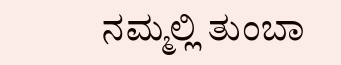ನಮ್ಮಲ್ಲಿ ತುಂಬಾ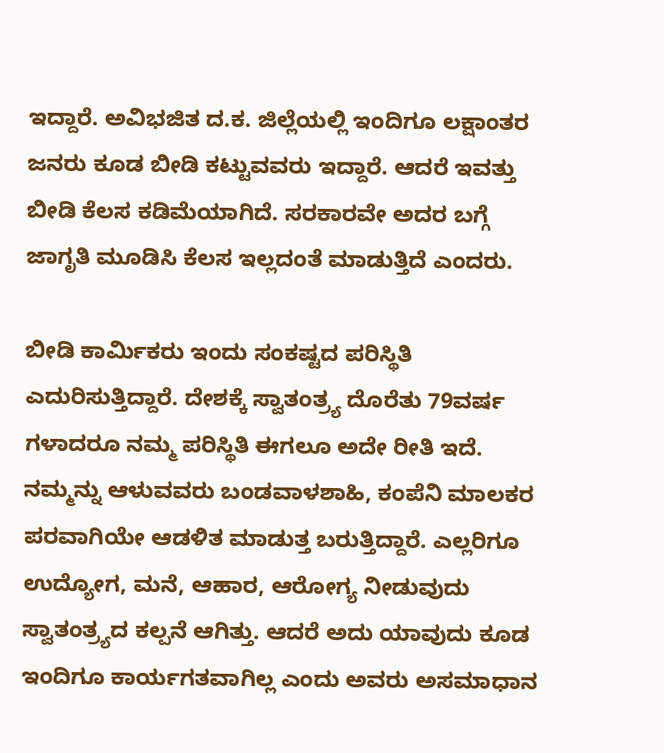ಇದ್ದಾರೆ. ಅವಿಭಜಿತ ದ.ಕ. ಜಿಲ್ಲೆಯಲ್ಲಿ ಇಂದಿಗೂ ಲಕ್ಷಾಂತರ ಜನರು ಕೂಡ ಬೀಡಿ ಕಟ್ಟುವವರು ಇದ್ದಾರೆ. ಆದರೆ ಇವತ್ತು ಬೀಡಿ ಕೆಲಸ ಕಡಿಮೆಯಾಗಿದೆ. ಸರಕಾರವೇ ಅದರ ಬಗ್ಗೆ ಜಾಗೃತಿ ಮೂಡಿಸಿ ಕೆಲಸ ಇಲ್ಲದಂತೆ ಮಾಡುತ್ತಿದೆ ಎಂದರು.

ಬೀಡಿ ಕಾರ್ಮಿಕರು ಇಂದು ಸಂಕಷ್ಟದ ಪರಿಸ್ಥಿತಿ ಎದುರಿಸುತ್ತಿದ್ದಾರೆ. ದೇಶಕ್ಕೆ ಸ್ವಾತಂತ್ರ್ಯ ದೊರೆತು 79ವರ್ಷ ಗಳಾದರೂ ನಮ್ಮ ಪರಿಸ್ಥಿತಿ ಈಗಲೂ ಅದೇ ರೀತಿ ಇದೆ. ನಮ್ಮನ್ನು ಆಳುವವರು ಬಂಡವಾಳಶಾಹಿ, ಕಂಪೆನಿ ಮಾಲಕರ ಪರವಾಗಿಯೇ ಆಡಳಿತ ಮಾಡುತ್ತ ಬರುತ್ತಿದ್ದಾರೆ. ಎಲ್ಲರಿಗೂ ಉದ್ಯೋಗ, ಮನೆ, ಆಹಾರ, ಆರೋಗ್ಯ ನೀಡುವುದು ಸ್ವಾತಂತ್ರ್ಯದ ಕಲ್ಪನೆ ಆಗಿತ್ತು. ಆದರೆ ಅದು ಯಾವುದು ಕೂಡ ಇಂದಿಗೂ ಕಾರ್ಯಗತವಾಗಿಲ್ಲ ಎಂದು ಅವರು ಅಸಮಾಧಾನ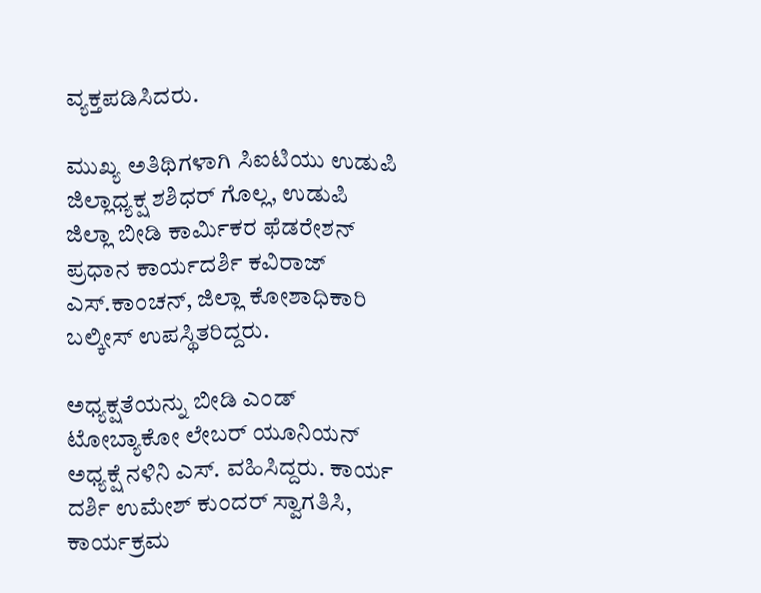ವ್ಯಕ್ತಪಡಿಸಿದರು.

ಮುಖ್ಯ ಅತಿಥಿಗಳಾಗಿ ಸಿಐಟಿಯು ಉಡುಪಿ ಜಿಲ್ಲಾಧ್ಯಕ್ಷ ಶಶಿಧರ್ ಗೊಲ್ಲ, ಉಡುಪಿ ಜಿಲ್ಲಾ ಬೀಡಿ ಕಾರ್ಮಿಕರ ಫೆಡರೇಶನ್ ಪ್ರಧಾನ ಕಾರ್ಯದರ್ಶಿ ಕವಿರಾಜ್ ಎಸ್.ಕಾಂಚನ್, ಜಿಲ್ಲಾ ಕೋಶಾಧಿಕಾರಿ ಬಲ್ಕೀಸ್ ಉಪಸ್ಥಿತರಿದ್ದರು.

ಅಧ್ಯಕ್ಷತೆಯನ್ನು ಬೀಡಿ ಎಂಡ್ ಟೋಬ್ಯಾಕೋ ಲೇಬರ್ ಯೂನಿಯನ್ ಅಧ್ಯಕ್ಷೆ ನಳಿನಿ ಎಸ್. ವಹಿಸಿದ್ದರು. ಕಾರ್ಯ ದರ್ಶಿ ಉಮೇಶ್ ಕುಂದರ್ ಸ್ವಾಗತಿಸಿ, ಕಾರ್ಯಕ್ರಮ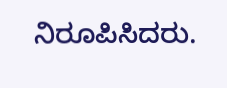ನಿರೂಪಿಸಿದರು.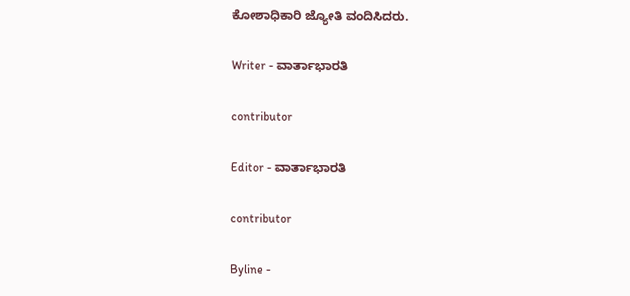ಕೋಶಾಧಿಕಾರಿ ಜ್ಯೋತಿ ವಂದಿಸಿದರು.

Writer - ವಾರ್ತಾಭಾರತಿ

contributor

Editor - ವಾರ್ತಾಭಾರತಿ

contributor

Byline -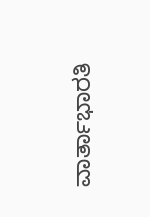ವಾರ್ತಾಭಾರತಿ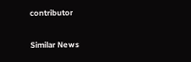contributor

Similar News